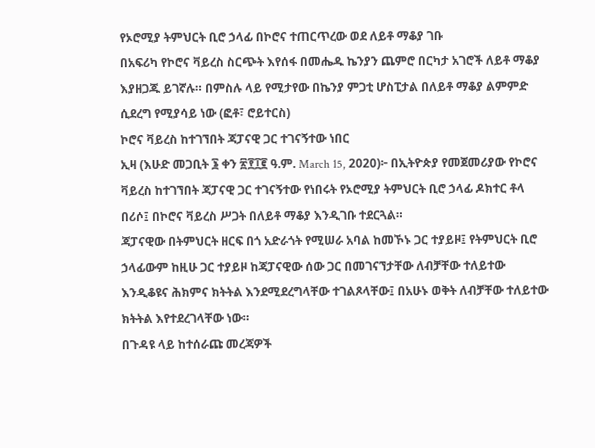የኦሮሚያ ትምህርት ቢሮ ኃላፊ በኮሮና ተጠርጥረው ወደ ለይቶ ማቆያ ገቡ
በአፍሪካ የኮሮና ቫይረስ ስርጭት እየሰፋ በመሔዱ ኬንያን ጨምሮ በርካታ አገሮች ለይቶ ማቆያ እያዘጋጁ ይገኛሉ። በምስሉ ላይ የሚታየው በኬንያ ምጋቲ ሆስፒታል በለይቶ ማቆያ ልምምድ ሲደረግ የሚያሳይ ነው (ፎቶ፣ ሮይተርስ)
ኮሮና ቫይረስ ከተገኘበት ጃፓናዊ ጋር ተገናኝተው ነበር
ኢዛ (እሁድ መጋቢት ፮ ቀን ፳፻፲፪ ዓ.ም. March 15, 2020)፦ በኢትዮጵያ የመጀመሪያው የኮሮና ቫይረስ ከተገኘበት ጃፓናዊ ጋር ተገናኝተው የነበሩት የኦሮሚያ ትምህርት ቢሮ ኃላፊ ዶክተር ቶላ በሪሶ፤ በኮሮና ቫይረስ ሥጋት በለይቶ ማቆያ እንዲገቡ ተደርጓል።
ጃፓናዊው በትምህርት ዘርፍ በጎ አድራጎት የሚሠራ አባል ከመኾኑ ጋር ተያይዞ፤ የትምህርት ቢሮ ኃላፊውም ከዚሁ ጋር ተያይዞ ከጃፓናዊው ሰው ጋር በመገናኘታቸው ለብቻቸው ተለይተው እንዲቆዩና ሕክምና ክትትል እንደሚደረግላቸው ተገልጾላቸው፤ በአሁኑ ወቅት ለብቻቸው ተለይተው ክትትል እየተደረገላቸው ነው።
በጉዳዩ ላይ ከተሰራጩ መረጃዎች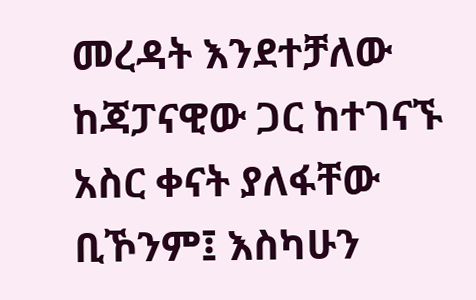መረዳት እንደተቻለው ከጃፓናዊው ጋር ከተገናኙ አስር ቀናት ያለፋቸው ቢኾንም፤ እስካሁን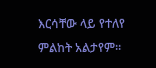እርሳቸው ላይ የተለየ ምልከት አልታየም።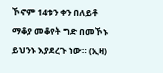ኾኖም 14ቱን ቀን በለይቶ ማቆያ መቆየት ግድ በመኾኑ ይህንኑ እያደረጉ ነው። (ኢዛ)